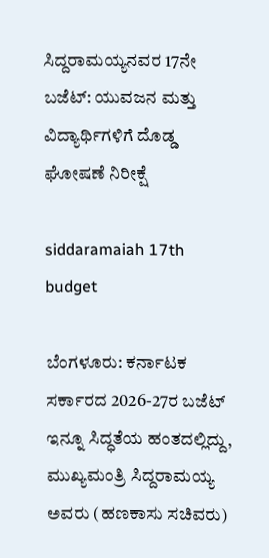ಸಿದ್ದರಾಮಯ್ಯನವರ 17ನೇ ಬಜೆಟ್: ಯುವಜನ ಮತ್ತು ವಿದ್ಯಾರ್ಥಿಗಳಿಗೆ ದೊಡ್ಡ ಘೋಷಣೆ ನಿರೀಕ್ಷೆ

siddaramaiah 17th budget

ಬೆಂಗಳೂರು: ಕರ್ನಾಟಕ ಸರ್ಕಾರದ 2026-27ರ ಬಜೆಟ್ ಇನ್ನೂ ಸಿದ್ಧತೆಯ ಹಂತದಲ್ಲಿದ್ದು, ಮುಖ್ಯಮಂತ್ರಿ ಸಿದ್ದರಾಮಯ್ಯ ಅವರು (ಹಣಕಾಸು ಸಚಿವರು)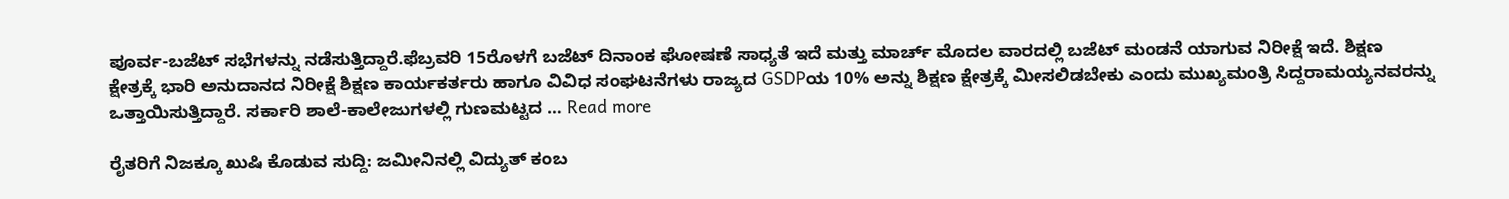ಪೂರ್ವ-ಬಜೆಟ್ ಸಭೆಗಳನ್ನು ನಡೆಸುತ್ತಿದ್ದಾರೆ.ಫೆಬ್ರವರಿ 15ರೊಳಗೆ ಬಜೆಟ್ ದಿನಾಂಕ ಘೋಷಣೆ ಸಾಧ್ಯತೆ ಇದೆ ಮತ್ತು ಮಾರ್ಚ್ ಮೊದಲ ವಾರದಲ್ಲಿ ಬಜೆಟ್ ಮಂಡನೆ ಯಾಗುವ ನಿರೀಕ್ಷೆ ಇದೆ. ಶಿಕ್ಷಣ ಕ್ಷೇತ್ರಕ್ಕೆ ಭಾರಿ ಅನುದಾನದ ನಿರೀಕ್ಷೆ ಶಿಕ್ಷಣ ಕಾರ್ಯಕರ್ತರು ಹಾಗೂ ವಿವಿಧ ಸಂಘಟನೆಗಳು ರಾಜ್ಯದ GSDPಯ 10% ಅನ್ನು ಶಿಕ್ಷಣ ಕ್ಷೇತ್ರಕ್ಕೆ ಮೀಸಲಿಡಬೇಕು ಎಂದು ಮುಖ್ಯಮಂತ್ರಿ ಸಿದ್ದರಾಮಯ್ಯನವರನ್ನು ಒತ್ತಾಯಿಸುತ್ತಿದ್ದಾರೆ. ಸರ್ಕಾರಿ ಶಾಲೆ-ಕಾಲೇಜುಗಳಲ್ಲಿ ಗುಣಮಟ್ಟದ … Read more

ರೈತರಿಗೆ ನಿಜಕ್ಕೂ ಖುಷಿ ಕೊಡುವ ಸುದ್ದಿ: ಜಮೀನಿನಲ್ಲಿ ವಿದ್ಯುತ್ ಕಂಬ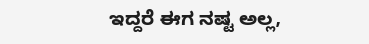ಇದ್ದರೆ ಈಗ ನಷ್ಟ ಅಲ್ಲ,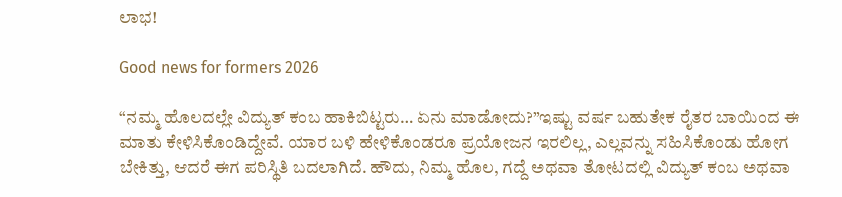ಲಾಭ!

Good news for formers 2026

“ನಮ್ಮ ಹೊಲದಲ್ಲೇ ವಿದ್ಯುತ್ ಕಂಬ ಹಾಕಿಬಿಟ್ಟರು… ಏನು ಮಾಡೋದು?”ಇಷ್ಟು ವರ್ಷ ಬಹುತೇಕ ರೈತರ ಬಾಯಿಂದ ಈ ಮಾತು ಕೇಳಿಸಿಕೊಂಡಿದ್ದೇವೆ. ಯಾರ ಬಳಿ ಹೇಳಿಕೊಂಡರೂ ಪ್ರಯೋಜನ ಇರಲಿಲ್ಲ, ಎಲ್ಲವನ್ನು ಸಹಿಸಿಕೊಂಡು ಹೋಗ ಬೇಕಿತ್ತು, ಆದರೆ ಈಗ ಪರಿಸ್ಥಿತಿ ಬದಲಾಗಿದೆ. ಹೌದು, ನಿಮ್ಮ ಹೊಲ, ಗದ್ದೆ ಅಥವಾ ತೋಟದಲ್ಲಿ ವಿದ್ಯುತ್ ಕಂಬ ಅಥವಾ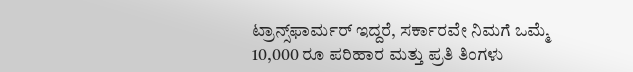ಟ್ರಾನ್ಸ್‌ಫಾರ್ಮರ್ ಇದ್ದರೆ, ಸರ್ಕಾರವೇ ನಿಮಗೆ ಒಮ್ಮೆ 10,000 ರೂ ಪರಿಹಾರ ಮತ್ತು ಪ್ರತಿ ತಿಂಗಳು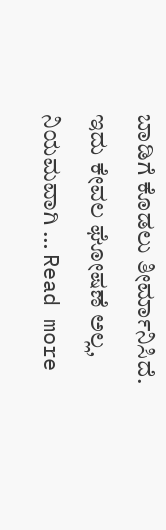ಬಾಡಿಗೆ ಕೊಡಲು ತೀರ್ಮಾನಿಸಿದೆ. ಇದು ಕೇವಲ ಘೋಷಣೆ ಅಲ್ಲ, ನಿಯಮವಾಗಿ … Read more